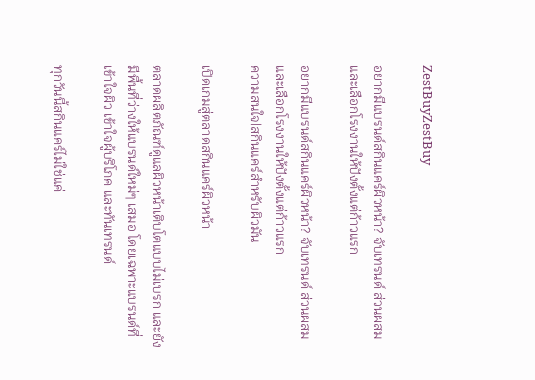ZestBuyZestBuy

อยากมีแบรนด์สกินแคร์ผิวหน้า? จับเทรนด์ ส่วนผสม และเลือกโรงงานให้ปังตั้งแต่ก้าวแรก

อยากมีแบรนด์สกินแคร์ผิวหน้า? จับเทรนด์ ส่วนผสม และเลือกโรงงานให้ปังตั้งแต่ก้าวแรก
ความสนใจ|สกินแคร์สำหรับผิวมัน

เปิดเกมสู่ตลาดสกินแคร์ผิวหน้า

ตลาดผลิตภัณฑ์ดูแลผิวหน้าเติบโตแบบไม่เบรก และยังมีพื้นที่ว่างให้แบรนด์ใหม่ๆ เสมอ โดยเฉพาะแบรนด์ที่ เข้าใจผิว เข้าใจผู้บริโภค และทันเทรนด์

ทุกวันนี้สกินแคร์ไม่ใช่แค่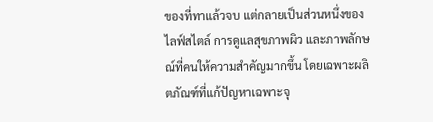ของที่ทาแล้วจบ แต่กลายเป็นส่วนหนึ่งของไลฟ์สไตล์ การดูแลสุขภาพผิว และภาพลักษณ์ที่คนให้ความสำคัญมากขึ้น โดยเฉพาะผลิตภัณฑ์ที่แก้ปัญหาเฉพาะจุ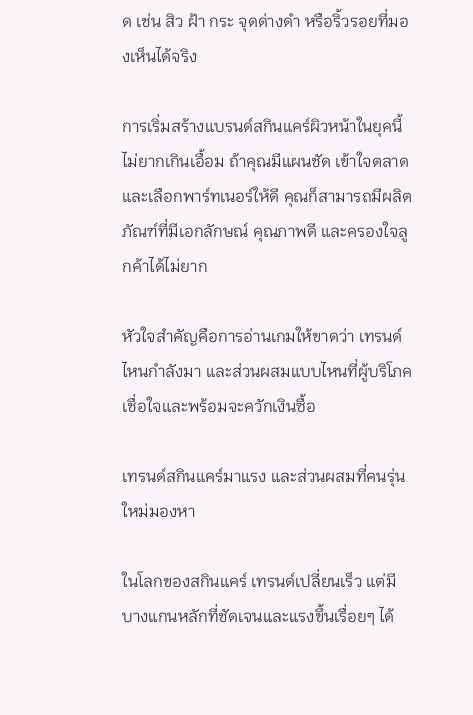ด เช่น สิว ฝ้า กระ จุดด่างดำ หรือริ้วรอยที่มองเห็นได้จริง

การเริ่มสร้างแบรนด์สกินแคร์ผิวหน้าในยุคนี้ ไม่ยากเกินเอื้อม ถ้าคุณมีแผนชัด เข้าใจตลาด และเลือกพาร์ทเนอร์ให้ดี คุณก็สามารถมีผลิตภัณฑ์ที่มีเอกลักษณ์ คุณภาพดี และครองใจลูกค้าได้ไม่ยาก

หัวใจสำคัญคือการอ่านเกมให้ขาดว่า เทรนด์ไหนกำลังมา และส่วนผสมแบบไหนที่ผู้บริโภคเชื่อใจและพร้อมจะควักเงินซื้อ

เทรนด์สกินแคร์มาแรง และส่วนผสมที่คนรุ่นใหม่มองหา

ในโลกของสกินแคร์ เทรนด์เปลี่ยนเร็ว แต่มีบางแกนหลักที่ชัดเจนและแรงขึ้นเรื่อยๆ ได้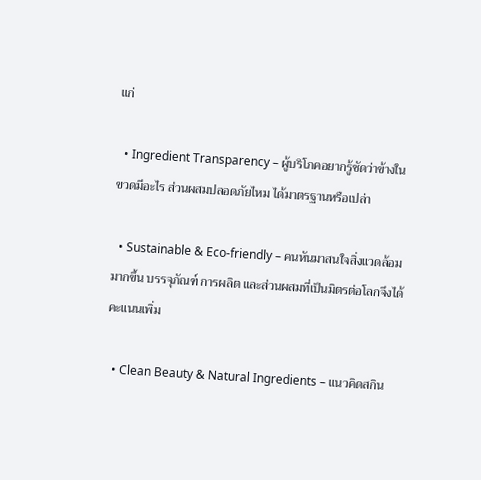แก่

  • Ingredient Transparency – ผู้บริโภคอยากรู้ชัดว่าข้างในขวดมีอะไร ส่วนผสมปลอดภัยไหม ได้มาตรฐานหรือเปล่า

  • Sustainable & Eco-friendly – คนหันมาสนใจสิ่งแวดล้อมมากขึ้น บรรจุภัณฑ์ การผลิต และส่วนผสมที่เป็นมิตรต่อโลกจึงได้คะแนนเพิ่ม

  • Clean Beauty & Natural Ingredients – แนวคิดสกิน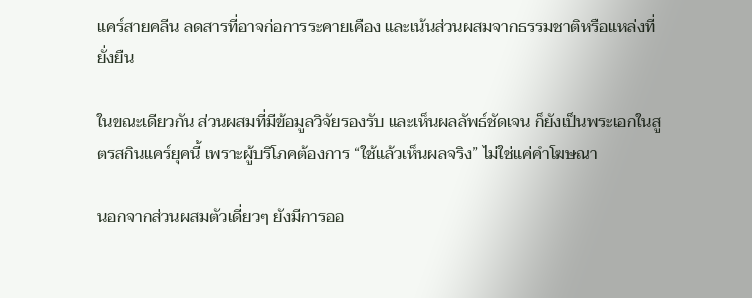แคร์สายคลีน ลดสารที่อาจก่อการระคายเคือง และเน้นส่วนผสมจากธรรมชาติหรือแหล่งที่ยั่งยืน

ในขณะเดียวกัน ส่วนผสมที่มีข้อมูลวิจัยรองรับ และเห็นผลลัพธ์ชัดเจน ก็ยังเป็นพระเอกในสูตรสกินแคร์ยุคนี้ เพราะผู้บริโภคต้องการ “ใช้แล้วเห็นผลจริง” ไม่ใช่แค่คำโฆษณา

นอกจากส่วนผสมตัวเดี่ยวๆ ยังมีการออ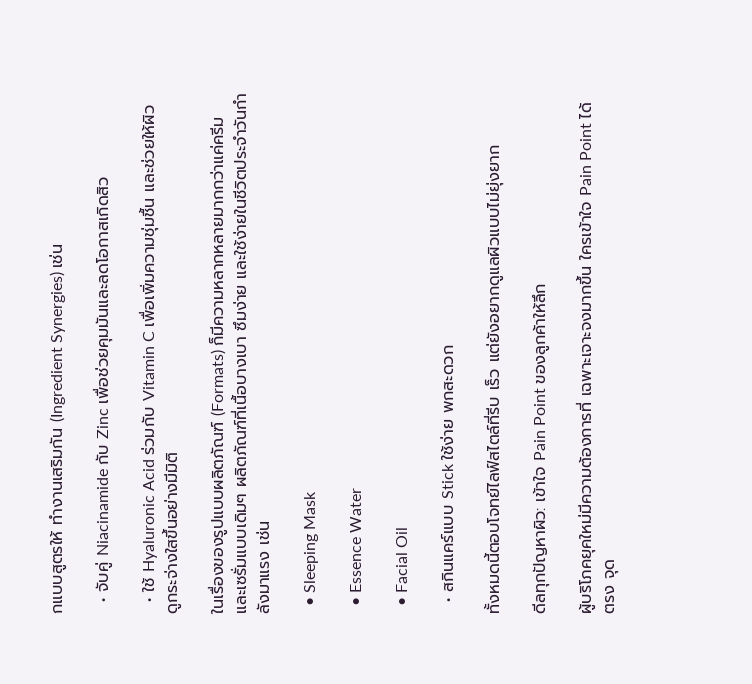กแบบสูตรให้ ทำงานเสริมกัน (Ingredient Synergies) เช่น

  • จับคู่ Niacinamide กับ Zinc เพื่อช่วยคุมมันและลดโอกาสเกิดสิว

  • ใช้ Hyaluronic Acid ร่วมกับ Vitamin C เพื่อเพิ่มความชุ่มชื้น และช่วยให้ผิวดูกระจ่างใสขึ้นอย่างมีมิติ

ในเรื่องของรูปแบบผลิตภัณฑ์ (Formats) ก็มีความหลากหลายมากกว่าแค่ครีมและเซรั่มแบบเดิมๆ ผลิตภัณฑ์ที่เนื้อบางเบา ซึมง่าย และใช้ง่ายในชีวิตประจำวันกำลังมาแรง เช่น

  • Sleeping Mask

  • Essence Water

  • Facial Oil

  • สกินแคร์แบบ Stick ใช้ง่าย พกสะดวก

ทั้งหมดนี้ตอบโจทย์ไลฟ์สไตล์ที่รีบ เร็ว แต่ยังอยากดูแลผิวแบบไม่ยุ่งยาก

ดีลทุกปัญหาผิว: เข้าใจ Pain Point ของลูกค้าให้ลึก

ผู้บริโภคยุคใหม่มีความต้องการที่ เฉพาะเจาะจงมากขึ้น ใครเข้าใจ Pain Point ได้ตรง จุด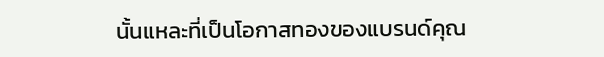นั้นแหละที่เป็นโอกาสทองของแบรนด์คุณ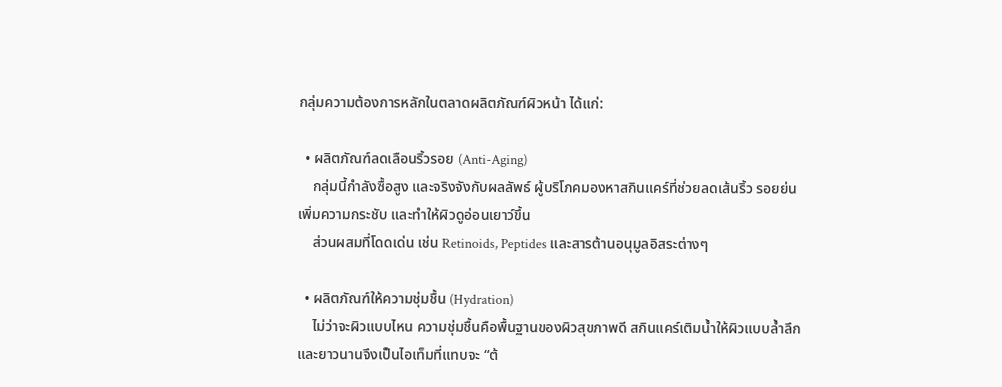กลุ่มความต้องการหลักในตลาดผลิตภัณฑ์ผิวหน้า ได้แก่:

  • ผลิตภัณฑ์ลดเลือนริ้วรอย (Anti-Aging)
    กลุ่มนี้กำลังซื้อสูง และจริงจังกับผลลัพธ์ ผู้บริโภคมองหาสกินแคร์ที่ช่วยลดเส้นริ้ว รอยย่น เพิ่มความกระชับ และทำให้ผิวดูอ่อนเยาว์ขึ้น
    ส่วนผสมที่โดดเด่น เช่น Retinoids, Peptides และสารต้านอนุมูลอิสระต่างๆ

  • ผลิตภัณฑ์ให้ความชุ่มชื้น (Hydration)
    ไม่ว่าจะผิวแบบไหน ความชุ่มชื้นคือพื้นฐานของผิวสุขภาพดี สกินแคร์เติมน้ำให้ผิวแบบล้ำลึกและยาวนานจึงเป็นไอเท็มที่แทบจะ “ต้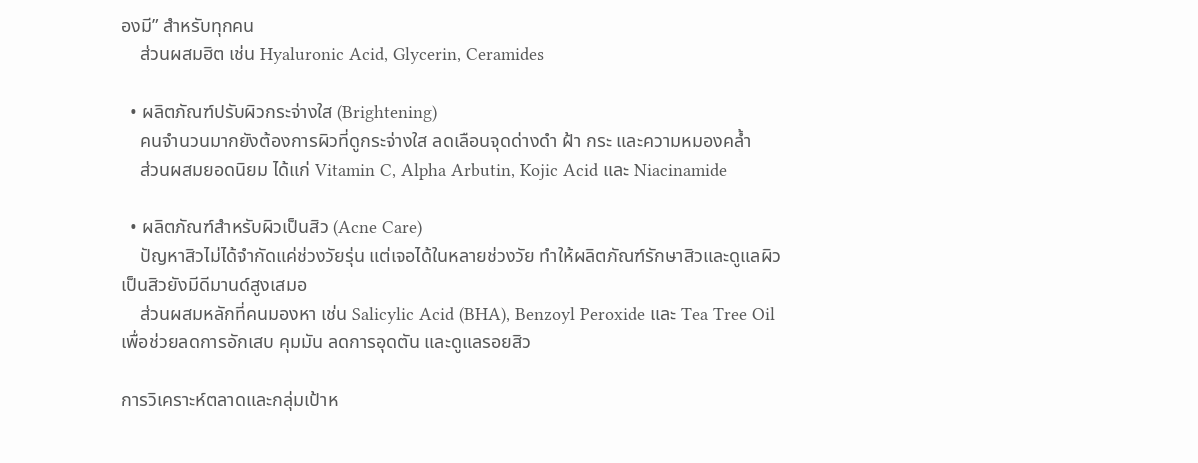องมี” สำหรับทุกคน
    ส่วนผสมฮิต เช่น Hyaluronic Acid, Glycerin, Ceramides

  • ผลิตภัณฑ์ปรับผิวกระจ่างใส (Brightening)
    คนจำนวนมากยังต้องการผิวที่ดูกระจ่างใส ลดเลือนจุดด่างดำ ฝ้า กระ และความหมองคล้ำ
    ส่วนผสมยอดนิยม ได้แก่ Vitamin C, Alpha Arbutin, Kojic Acid และ Niacinamide

  • ผลิตภัณฑ์สำหรับผิวเป็นสิว (Acne Care)
    ปัญหาสิวไม่ได้จำกัดแค่ช่วงวัยรุ่น แต่เจอได้ในหลายช่วงวัย ทำให้ผลิตภัณฑ์รักษาสิวและดูแลผิวเป็นสิวยังมีดีมานด์สูงเสมอ
    ส่วนผสมหลักที่คนมองหา เช่น Salicylic Acid (BHA), Benzoyl Peroxide และ Tea Tree Oil เพื่อช่วยลดการอักเสบ คุมมัน ลดการอุดตัน และดูแลรอยสิว

การวิเคราะห์ตลาดและกลุ่มเป้าห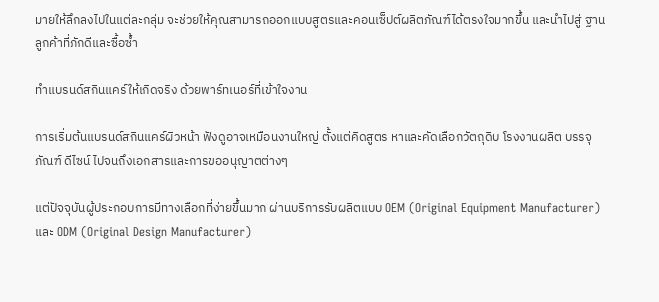มายให้ลึกลงไปในแต่ละกลุ่ม จะช่วยให้คุณสามารถออกแบบสูตรและคอนเซ็ปต์ผลิตภัณฑ์ได้ตรงใจมากขึ้น และนำไปสู่ ฐานลูกค้าที่ภักดีและซื้อซ้ำ

ทำแบรนด์สกินแคร์ให้เกิดจริง ด้วยพาร์ทเนอร์ที่เข้าใจงาน

การเริ่มต้นแบรนด์สกินแคร์ผิวหน้า ฟังดูอาจเหมือนงานใหญ่ ตั้งแต่คิดสูตร หาและคัดเลือกวัตถุดิบ โรงงานผลิต บรรจุภัณฑ์ ดีไซน์ ไปจนถึงเอกสารและการขออนุญาตต่างๆ

แต่ปัจจุบันผู้ประกอบการมีทางเลือกที่ง่ายขึ้นมาก ผ่านบริการรับผลิตแบบ OEM (Original Equipment Manufacturer) และ ODM (Original Design Manufacturer)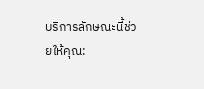บริการลักษณะนี้ช่วยให้คุณ: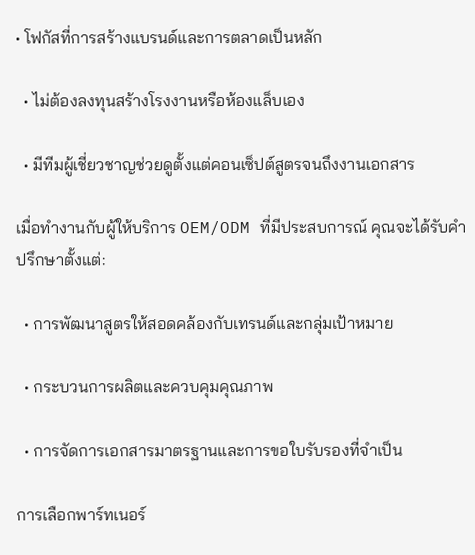• โฟกัสที่การสร้างแบรนด์และการตลาดเป็นหลัก

  • ไม่ต้องลงทุนสร้างโรงงานหรือห้องแล็บเอง

  • มีทีมผู้เชี่ยวชาญช่วยดูตั้งแต่คอนเซ็ปต์สูตรจนถึงงานเอกสาร

เมื่อทำงานกับผู้ให้บริการ OEM/ODM ที่มีประสบการณ์ คุณจะได้รับคำปรึกษาตั้งแต่:

  • การพัฒนาสูตรให้สอดคล้องกับเทรนด์และกลุ่มเป้าหมาย

  • กระบวนการผลิตและควบคุมคุณภาพ

  • การจัดการเอกสารมาตรฐานและการขอใบรับรองที่จำเป็น

การเลือกพาร์ทเนอร์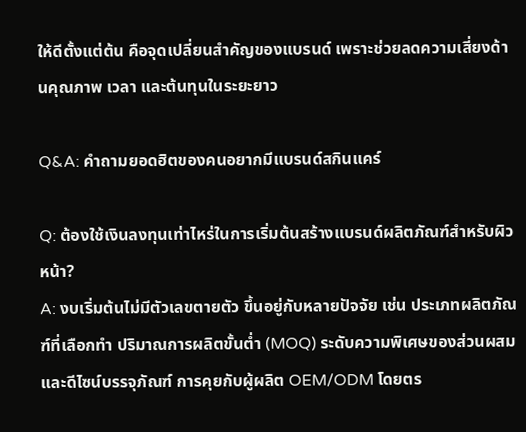ให้ดีตั้งแต่ต้น คือจุดเปลี่ยนสำคัญของแบรนด์ เพราะช่วยลดความเสี่ยงด้านคุณภาพ เวลา และต้นทุนในระยะยาว

Q&A: คำถามยอดฮิตของคนอยากมีแบรนด์สกินแคร์

Q: ต้องใช้เงินลงทุนเท่าไหร่ในการเริ่มต้นสร้างแบรนด์ผลิตภัณฑ์สำหรับผิวหน้า?
A: งบเริ่มต้นไม่มีตัวเลขตายตัว ขึ้นอยู่กับหลายปัจจัย เช่น ประเภทผลิตภัณฑ์ที่เลือกทำ ปริมาณการผลิตขั้นต่ำ (MOQ) ระดับความพิเศษของส่วนผสม และดีไซน์บรรจุภัณฑ์ การคุยกับผู้ผลิต OEM/ODM โดยตร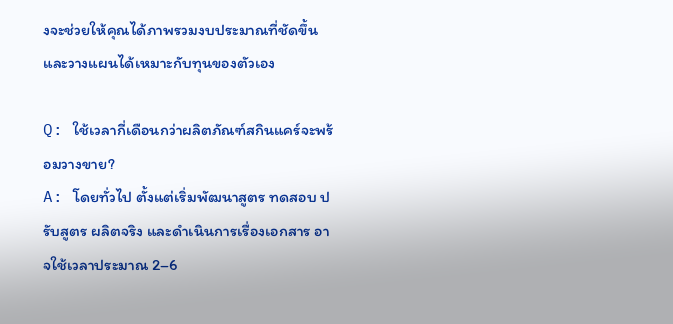งจะช่วยให้คุณได้ภาพรวมงบประมาณที่ชัดขึ้น และวางแผนได้เหมาะกับทุนของตัวเอง

Q: ใช้เวลากี่เดือนกว่าผลิตภัณฑ์สกินแคร์จะพร้อมวางขาย?
A: โดยทั่วไป ตั้งแต่เริ่มพัฒนาสูตร ทดสอบ ปรับสูตร ผลิตจริง และดำเนินการเรื่องเอกสาร อาจใช้เวลาประมาณ 2–6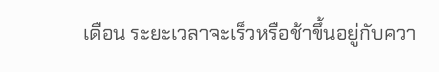เดือน ระยะเวลาจะเร็วหรือช้าขึ้นอยู่กับควา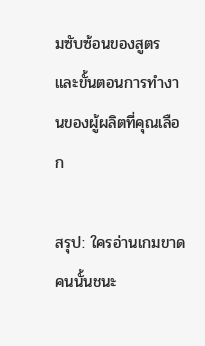มซับซ้อนของสูตร และขั้นตอนการทำงานของผู้ผลิตที่คุณเลือก

สรุป: ใครอ่านเกมขาด คนนั้นชนะ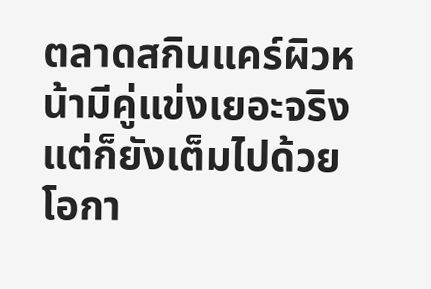ตลาดสกินแคร์ผิวหน้ามีคู่แข่งเยอะจริง แต่ก็ยังเต็มไปด้วยโอกา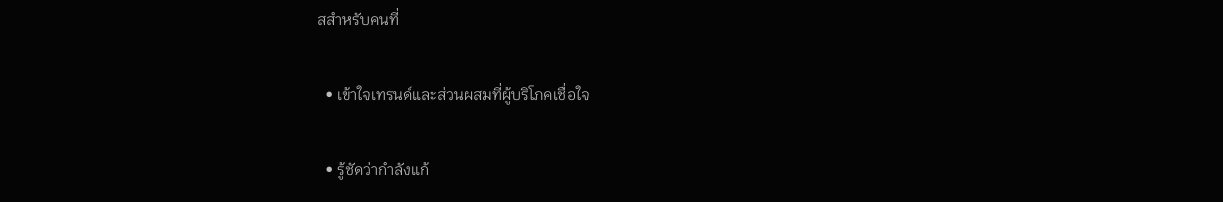สสำหรับคนที่

  • เข้าใจเทรนด์และส่วนผสมที่ผู้บริโภคเชื่อใจ

  • รู้ชัดว่ากำลังแก้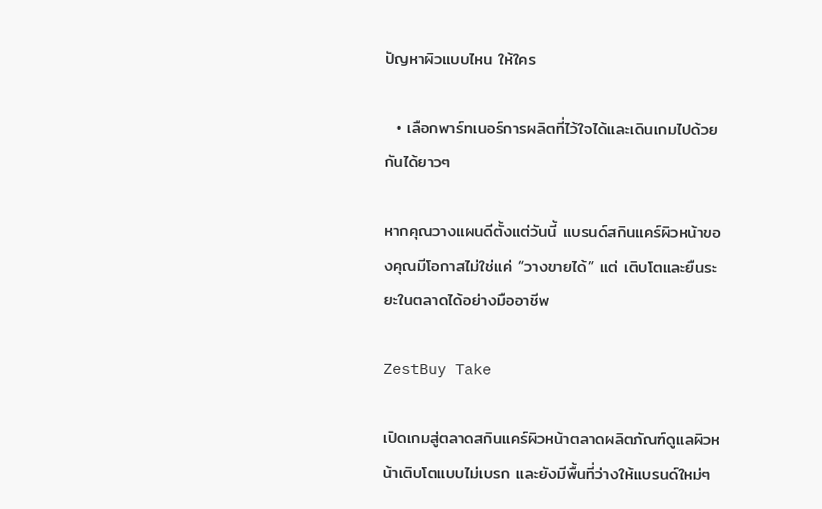ปัญหาผิวแบบไหน ให้ใคร

  • เลือกพาร์ทเนอร์การผลิตที่ไว้ใจได้และเดินเกมไปด้วยกันได้ยาวๆ

หากคุณวางแผนดีตั้งแต่วันนี้ แบรนด์สกินแคร์ผิวหน้าของคุณมีโอกาสไม่ใช่แค่ “วางขายได้” แต่ เติบโตและยืนระยะในตลาดได้อย่างมืออาชีพ

ZestBuy Take

เปิดเกมสู่ตลาดสกินแคร์ผิวหน้าตลาดผลิตภัณฑ์ดูแลผิวหน้าเติบโตแบบไม่เบรก และยังมีพื้นที่ว่างให้แบรนด์ใหม่ๆ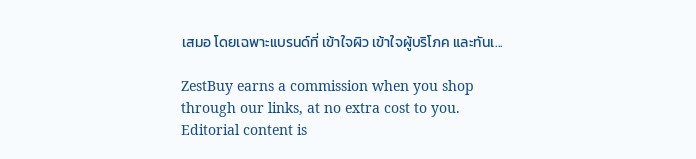เสมอ โดยเฉพาะแบรนด์ที่ เข้าใจผิว เข้าใจผู้บริโภค และทันเ...

ZestBuy earns a commission when you shop through our links, at no extra cost to you. Editorial content is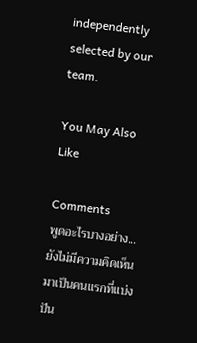independently selected by our team.

You May Also Like

Comments
พูดอะไรบางอย่าง...
ยังไม่มีความคิดเห็น มาเป็นคนแรกที่แบ่งปัน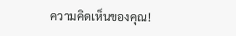ความคิดเห็นของคุณ!